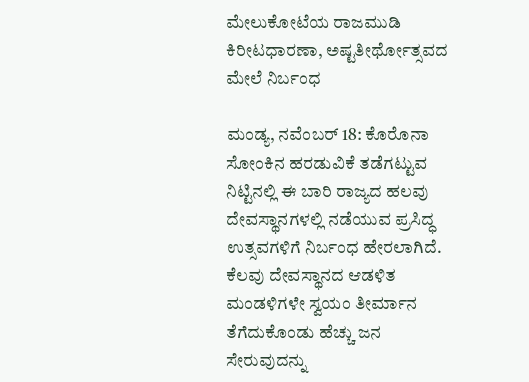ಮೇಲುಕೋಟೆಯ ರಾಜಮುಡಿ ಕಿರೀಟಧಾರಣಾ, ಅಷ್ಟತೀರ್ಥೋತ್ಸವದ ಮೇಲೆ ನಿರ್ಬಂಧ

ಮಂಡ್ಯ, ನವೆಂಬರ್ 18: ಕೊರೊನಾ ಸೋಂಕಿನ ಹರಡುವಿಕೆ ತಡೆಗಟ್ಟುವ ನಿಟ್ಟಿನಲ್ಲಿ ಈ ಬಾರಿ ರಾಜ್ಯದ ಹಲವು ದೇವಸ್ಥಾನಗಳಲ್ಲಿ ನಡೆಯುವ ಪ್ರಸಿದ್ಧ ಉತ್ಸವಗಳಿಗೆ ನಿರ್ಬಂಧ ಹೇರಲಾಗಿದೆ. ಕೆಲವು ದೇವಸ್ಥಾನದ ಆಡಳಿತ ಮಂಡಳಿಗಳೇ ಸ್ವಯಂ ತೀರ್ಮಾನ ತೆಗೆದುಕೊಂಡು ಹೆಚ್ಚು ಜನ ಸೇರುವುದನ್ನು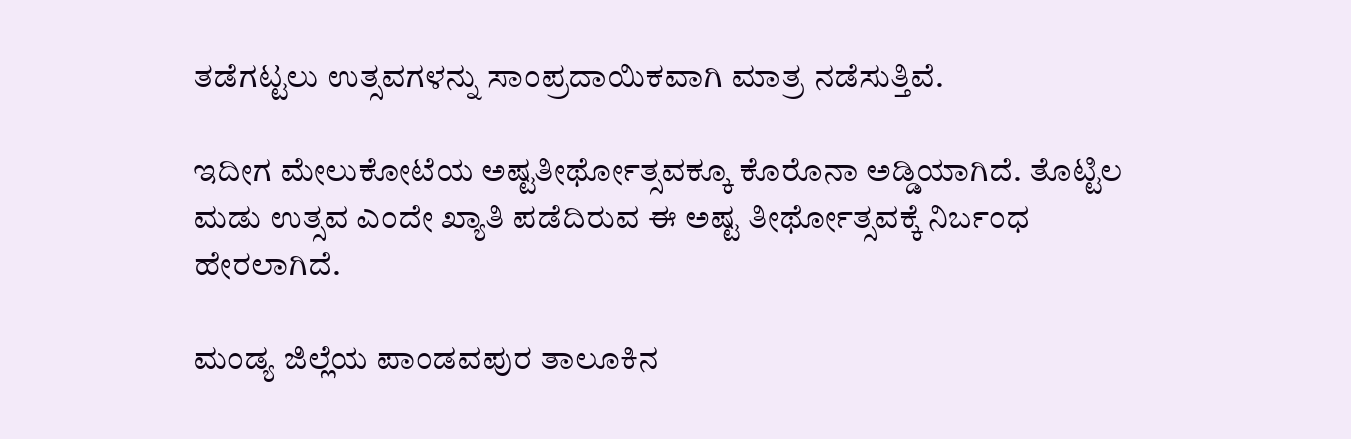ತಡೆಗಟ್ಟಲು ಉತ್ಸವಗಳನ್ನು ಸಾಂಪ್ರದಾಯಿಕವಾಗಿ ಮಾತ್ರ ನಡೆಸುತ್ತಿವೆ.

ಇದೀಗ ಮೇಲುಕೋಟೆಯ ಅಷ್ಟತೀರ್ಥೋತ್ಸವಕ್ಕೂ ಕೊರೊನಾ ಅಡ್ಡಿಯಾಗಿದೆ. ತೊಟ್ಟಿಲ ಮಡು ಉತ್ಸವ ಎಂದೇ ಖ್ಯಾತಿ ಪಡೆದಿರುವ ಈ ಅಷ್ಟ ತೀರ್ಥೋತ್ಸವಕ್ಕೆ ನಿರ್ಬಂಧ ಹೇರಲಾಗಿದೆ.

ಮಂಡ್ಯ ಜಿಲ್ಲೆಯ ಪಾಂಡವಪುರ ತಾಲೂಕಿನ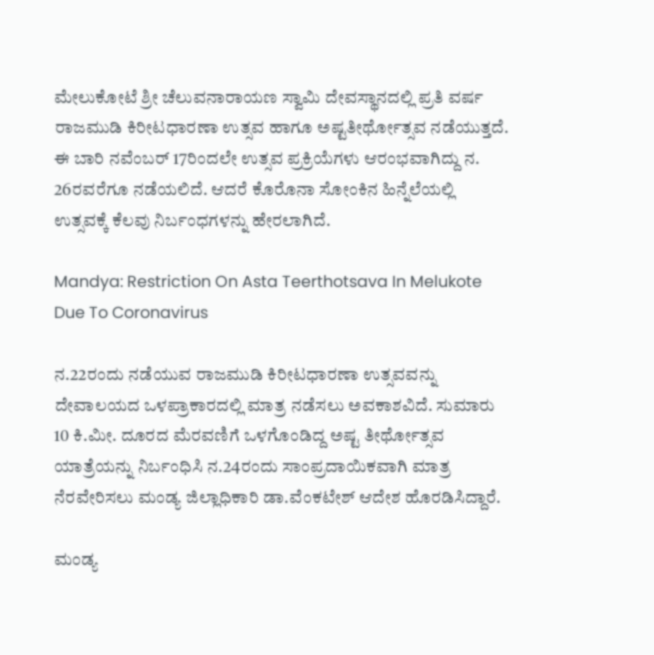ಮೇಲುಕೋಟೆ ಶ್ರೀ ಚೆಲುವನಾರಾಯಣ ಸ್ವಾಮಿ ದೇವಸ್ಥಾನದಲ್ಲಿ ಪ್ರತಿ ವರ್ಷ ರಾಜಮುಡಿ ಕಿರೀಟಧಾರಣಾ ಉತ್ಸವ ಹಾಗೂ ಅಷ್ಟತೀರ್ಥೋತ್ಸವ ನಡೆಯುತ್ತದೆ. ಈ ಬಾರಿ ನವೆಂಬರ್ 17ರಿಂದಲೇ ಉತ್ಸವ ಪ್ರಕ್ರಿಯೆಗಳು ಆರಂಭವಾಗಿದ್ದು ನ. 26ರವರೆಗೂ ನಡೆಯಲಿದೆ. ಆದರೆ ಕೊರೊನಾ ಸೋಂಕಿನ ಹಿನ್ನೆಲೆಯಲ್ಲಿ ಉತ್ಸವಕ್ಕೆ ಕೆಲವು ನಿರ್ಬಂಧಗಳನ್ನು ಹೇರಲಾಗಿದೆ.

Mandya: Restriction On Asta Teerthotsava In Melukote Due To Coronavirus

ನ.22ರಂದು ನಡೆಯುವ ರಾಜಮುಡಿ ಕಿರೀಟಧಾರಣಾ ಉತ್ಸವವನ್ನು ದೇವಾಲಯದ ಒಳಪ್ರಾಕಾರದಲ್ಲಿ ಮಾತ್ರ ನಡೆಸಲು ಅವಕಾಶವಿದೆ. ಸುಮಾರು 10 ಕಿ.ಮೀ. ದೂರದ ಮೆರವಣಿಗೆ ಒಳಗೊಂಡಿದ್ದ ಅಷ್ಟ ತೀರ್ಥೋತ್ಸವ ಯಾತ್ರೆಯನ್ನು ನಿರ್ಬಂಧಿಸಿ ನ.24ರಂದು ಸಾಂಪ್ರದಾಯಿಕವಾಗಿ ಮಾತ್ರ ನೆರವೇರಿಸಲು ಮಂಡ್ಯ ಜಿಲ್ಲಾಧಿಕಾರಿ ಡಾ.ವೆಂಕಟೇಶ್ ಆದೇಶ ಹೊರಡಿಸಿದ್ದಾರೆ.

ಮಂಡ್ಯ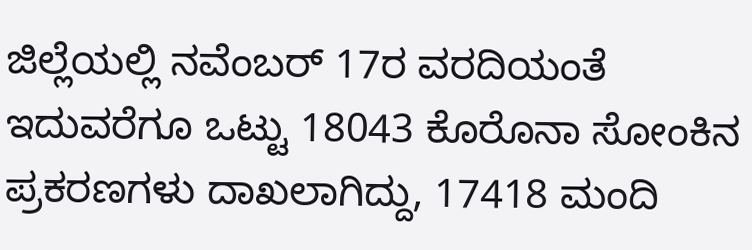ಜಿಲ್ಲೆಯಲ್ಲಿ ನವೆಂಬರ್ 17ರ ವರದಿಯಂತೆ ಇದುವರೆಗೂ ಒಟ್ಟು 18043 ಕೊರೊನಾ ಸೋಂಕಿನ ಪ್ರಕರಣಗಳು ದಾಖಲಾಗಿದ್ದು, 17418 ಮಂದಿ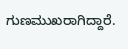ಗುಣಮುಖರಾಗಿದ್ದಾರೆ.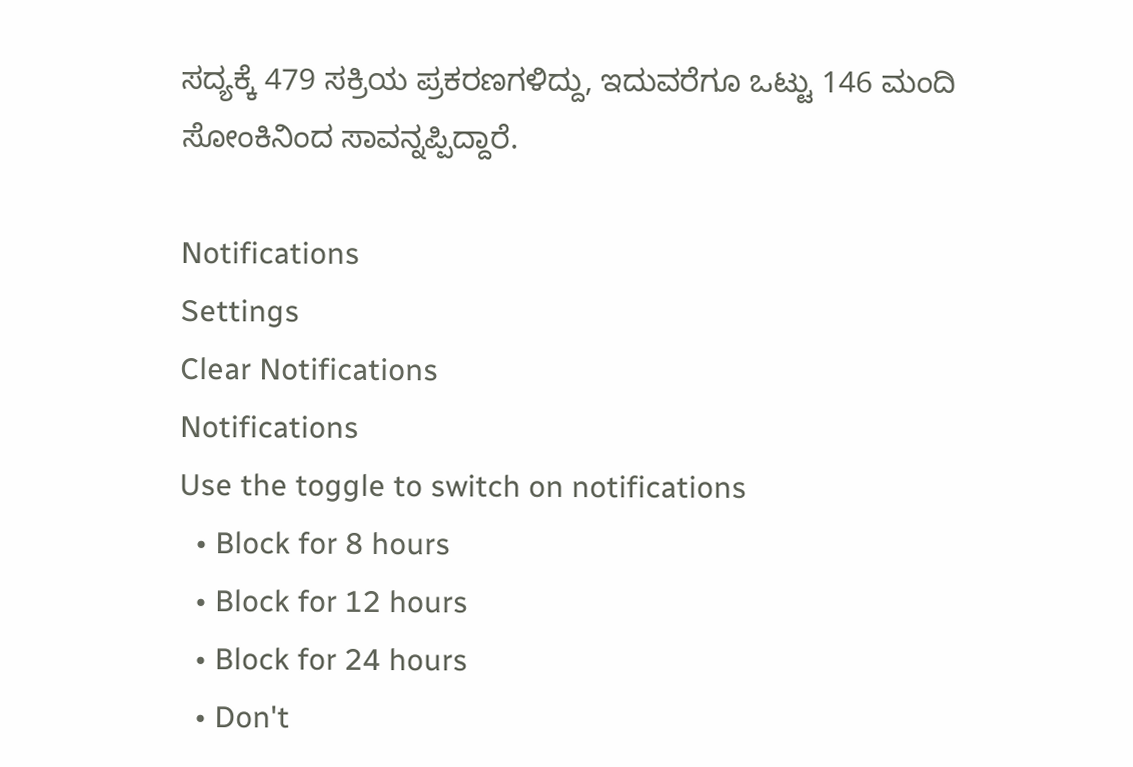ಸದ್ಯಕ್ಕೆ 479 ಸಕ್ರಿಯ ಪ್ರಕರಣಗಳಿದ್ದು, ಇದುವರೆಗೂ ಒಟ್ಟು 146 ಮಂದಿ ಸೋಂಕಿನಿಂದ ಸಾವನ್ನಪ್ಪಿದ್ದಾರೆ.

Notifications
Settings
Clear Notifications
Notifications
Use the toggle to switch on notifications
  • Block for 8 hours
  • Block for 12 hours
  • Block for 24 hours
  • Don't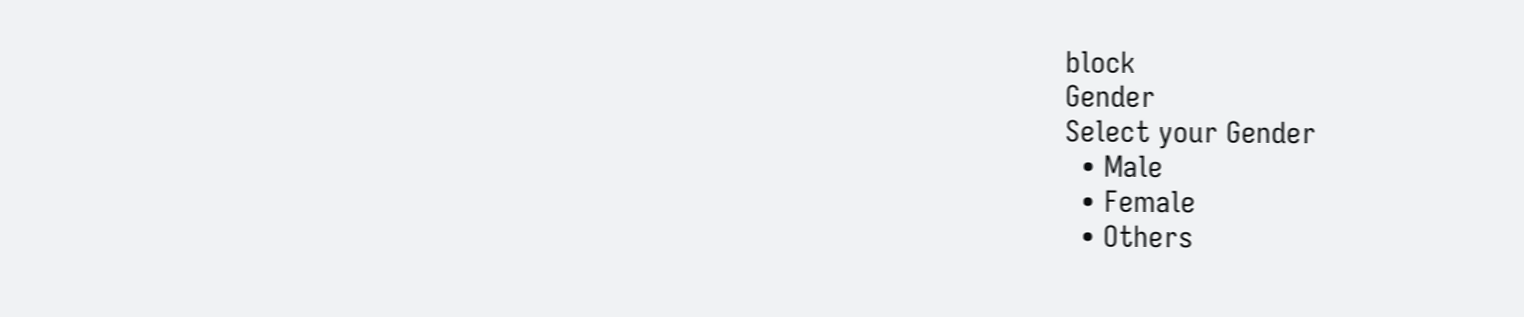block
Gender
Select your Gender
  • Male
  • Female
  • Others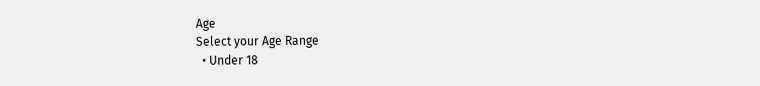Age
Select your Age Range
  • Under 18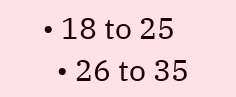• 18 to 25
  • 26 to 35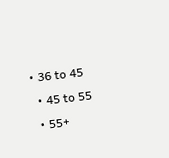• 36 to 45
  • 45 to 55
  • 55+